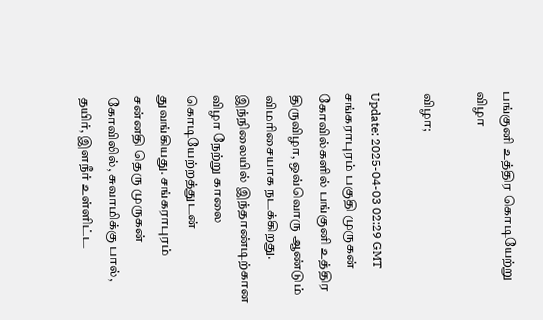பங்குனி உத்திர கொடியேற்று விழா

விழா;

Update: 2025-04-03 02:29 GMT
சங்கராபுரம் பகுதி முருகன் கோவில்களில் பங்குனி உத்திர திருவிழா, ஒவ்வொரு ஆண்டும் விமரிசையாக நடக்கிறது. இந்நிலையில் இந்தாண்டிற்கான விழா நேற்று காலை கொடியேற்றத்துடன் துவங்கியது. சங்கராபுரம் சன்னதி தெரு முருகன் கோவிலில், சுவாமிக்கு பால், தயிர், இளநீர் உள்ளிட்ட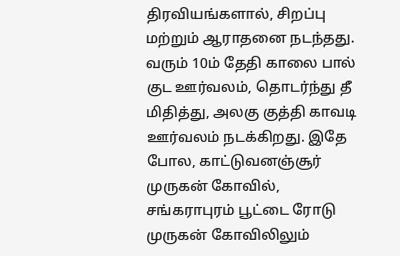திரவியங்களால், சிறப்பு மற்றும் ஆராதனை நடந்தது. வரும் 10ம் தேதி காலை பால் குட ஊர்வலம், தொடர்ந்து தீ மிதித்து, அலகு குத்தி காவடி ஊர்வலம் நடக்கிறது. இதே போல, காட்டுவனஞ்சூர் முருகன் கோவில், சங்கராபுரம் பூட்டை ரோடு முருகன் கோவிலிலும்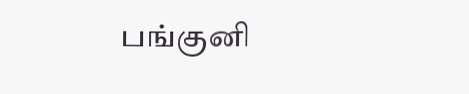பங்குனி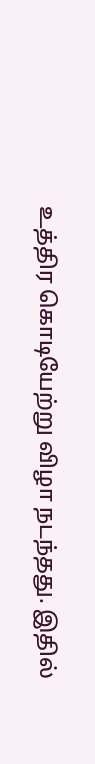உத்திர கொடியேற்று விழா நடந்தது. இதில்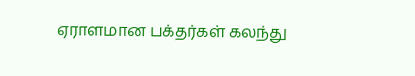ஏராளமான பக்தர்கள் கலந்து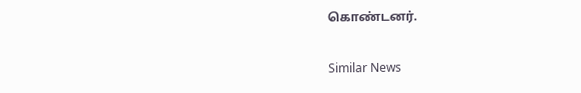கொண்டனர்.

Similar News